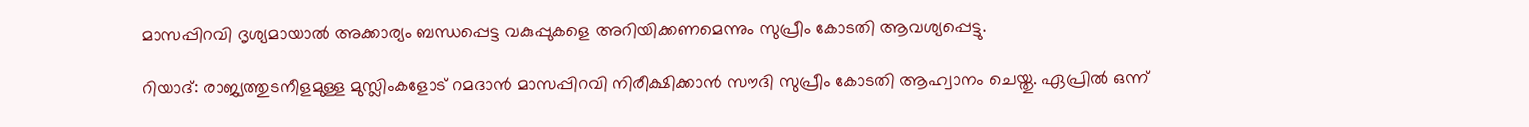മാസപ്പിറവി ദൃശ്യമായാല്‍ അക്കാര്യം ബന്ധപ്പെട്ട വകുപ്പുകളെ അറിയിക്കണമെന്നും സുപ്രീം കോടതി ആവശ്യപ്പെട്ടു.

റിയാദ്: രാജ്യത്തുടനീളമുള്ള മുസ്ലിംകളോട് റമദാന്‍ മാസപ്പിറവി നിരീക്ഷിക്കാന്‍ സൗദി സുപ്രീം കോടതി ആഹ്വാനം ചെയ്തു. ഏപ്രില്‍ ഒന്ന്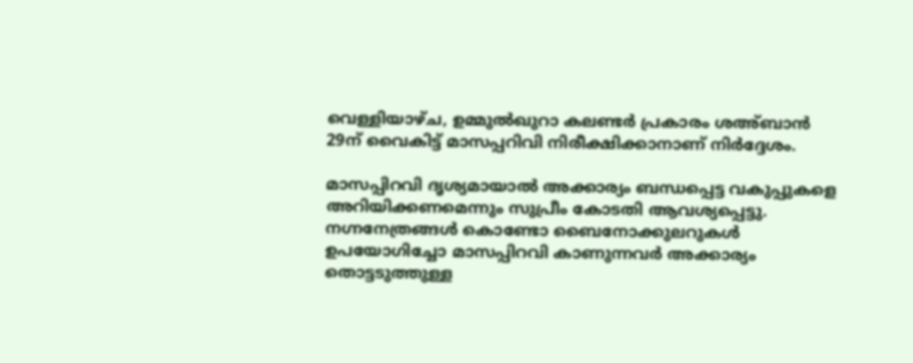വെള്ളിയാഴ്ച, ഉമ്മുല്‍ഖുറാ കലണ്ടര്‍ പ്രകാരം ശഅ്ബാന്‍ 29ന് വൈകിട്ട് മാസപ്പറിവി നിരീക്ഷിക്കാനാണ് നിര്‍ദ്ദേശം.

മാസപ്പിറവി ദൃശ്യമായാല്‍ അക്കാര്യം ബന്ധപ്പെട്ട വകുപ്പുകളെ അറിയിക്കണമെന്നും സുപ്രീം കോടതി ആവശ്യപ്പെട്ടു. നഗ്നനേത്രങ്ങള്‍ കൊണ്ടോ ബൈനോക്കുലറുകള്‍ ഉപയോഗിച്ചോ മാസപ്പിറവി കാണുന്നവര്‍ അക്കാര്യം തൊട്ടടുത്തുള്ള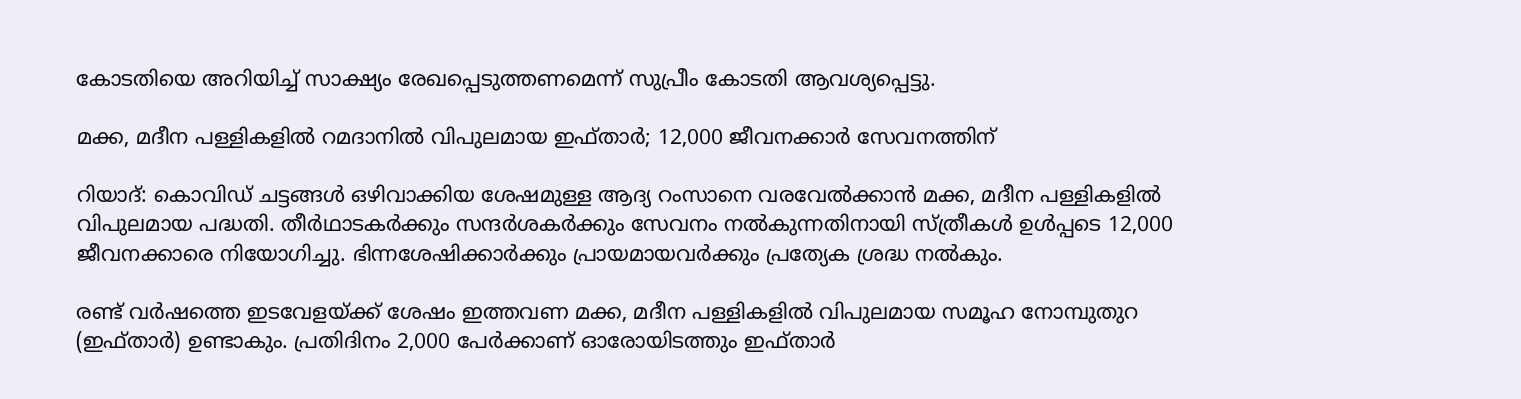കോടതിയെ അറിയിച്ച് സാക്ഷ്യം രേഖപ്പെടുത്തണമെന്ന് സുപ്രീം കോടതി ആവശ്യപ്പെട്ടു.

മക്ക, മദീന പള്ളികളില്‍ റമദാനില്‍ വിപുലമായ ഇഫ്താര്‍; 12,000 ജീവനക്കാര്‍ സേവനത്തിന്

റിയാദ്: കൊവിഡ് ചട്ടങ്ങള്‍ ഒഴിവാക്കിയ ശേഷമുള്ള ആദ്യ റംസാനെ വരവേല്‍ക്കാന്‍ മക്ക, മദീന പള്ളികളില്‍ വിപുലമായ പദ്ധതി. തീര്‍ഥാടകര്‍ക്കും സന്ദര്‍ശകര്‍ക്കും സേവനം നല്‍കുന്നതിനായി സ്ത്രീകള്‍ ഉള്‍പ്പടെ 12,000 ജീവനക്കാരെ നിയോഗിച്ചു. ഭിന്നശേഷിക്കാര്‍ക്കും പ്രായമായവര്‍ക്കും പ്രത്യേക ശ്രദ്ധ നല്‍കും.

രണ്ട് വര്‍ഷത്തെ ഇടവേളയ്ക്ക് ശേഷം ഇത്തവണ മക്ക, മദീന പള്ളികളില്‍ വിപുലമായ സമൂഹ നോമ്പുതുറ (ഇഫ്താര്‍) ഉണ്ടാകും. പ്രതിദിനം 2,000 പേര്‍ക്കാണ് ഓരോയിടത്തും ഇഫ്താര്‍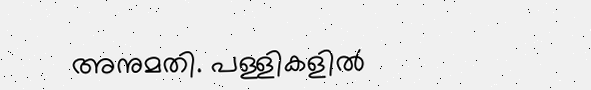അനുമതി. പള്ളികളില്‍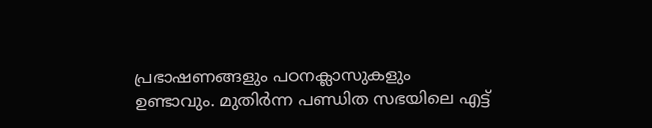പ്രഭാഷണങ്ങളും പഠനക്ലാസുകളും ഉണ്ടാവും. മുതിര്‍ന്ന പണ്ഡിത സഭയിലെ എട്ട്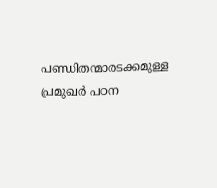പണ്ഡിതന്മാരടക്കമുള്ള പ്രമുഖര്‍ പഠന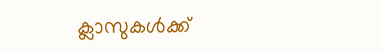ക്ലാസുകള്‍ക്ക്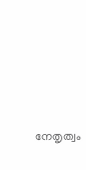നേതൃത്വം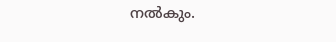നല്‍കും.